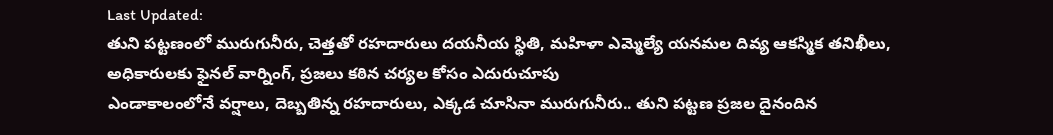Last Updated:
తుని పట్టణంలో మురుగునీరు, చెత్తతో రహదారులు దయనీయ స్థితి, మహిళా ఎమ్మెల్యే యనమల దివ్య ఆకస్మిక తనిఖీలు, అధికారులకు ఫైనల్ వార్నింగ్, ప్రజలు కఠిన చర్యల కోసం ఎదురుచూపు
ఎండాకాలంలోనే వర్షాలు, దెబ్బతిన్న రహదారులు, ఎక్కడ చూసినా మురుగునీరు.. తుని పట్టణ ప్రజల దైనందిన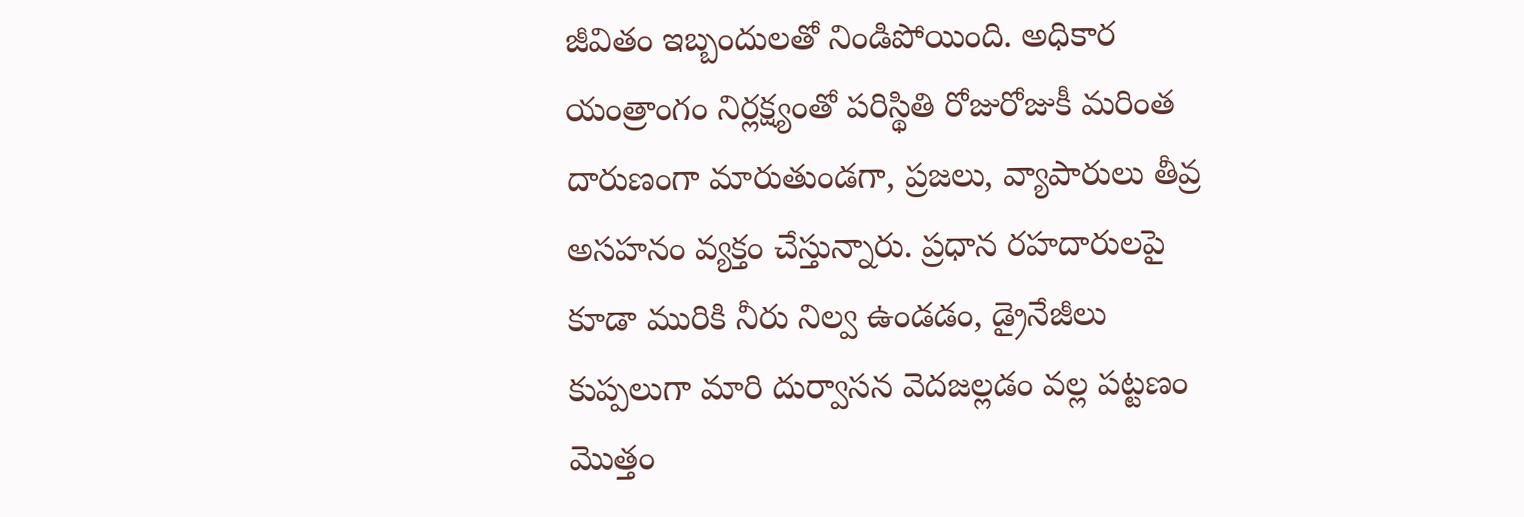జీవితం ఇబ్బందులతో నిండిపోయింది. అధికార యంత్రాంగం నిర్లక్ష్యంతో పరిస్థితి రోజురోజుకీ మరింత దారుణంగా మారుతుండగా, ప్రజలు, వ్యాపారులు తీవ్ర అసహనం వ్యక్తం చేస్తున్నారు. ప్రధాన రహదారులపై కూడా మురికి నీరు నిల్వ ఉండడం, డ్రైనేజీలు కుప్పలుగా మారి దుర్వాసన వెదజల్లడం వల్ల పట్టణం మొత్తం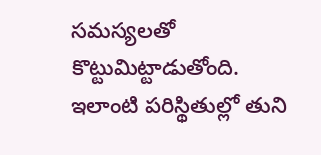సమస్యలతో కొట్టుమిట్టాడుతోంది.
ఇలాంటి పరిస్థితుల్లో తుని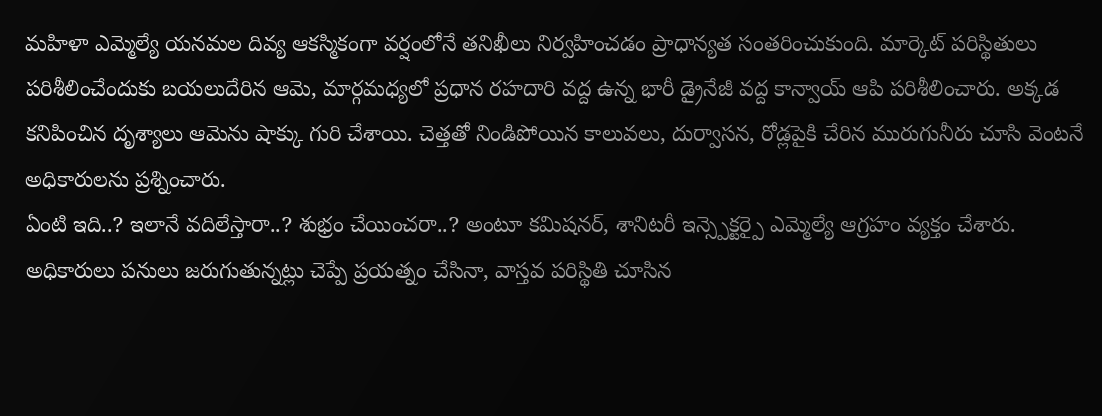మహిళా ఎమ్మెల్యే యనమల దివ్య ఆకస్మికంగా వర్షంలోనే తనిఖీలు నిర్వహించడం ప్రాధాన్యత సంతరించుకుంది. మార్కెట్ పరిస్థితులు పరిశీలించేందుకు బయలుదేరిన ఆమె, మార్గమధ్యలో ప్రధాన రహదారి వద్ద ఉన్న భారీ డ్రైనేజీ వద్ద కాన్వాయ్ ఆపి పరిశీలించారు. అక్కడ కనిపించిన దృశ్యాలు ఆమెను షాక్కు గురి చేశాయి. చెత్తతో నిండిపోయిన కాలువలు, దుర్వాసన, రోడ్లపైకి చేరిన మురుగునీరు చూసి వెంటనే అధికారులను ప్రశ్నించారు.
ఏంటి ఇది..? ఇలానే వదిలేస్తారా..? శుభ్రం చేయించరా..? అంటూ కమిషనర్, శానిటరీ ఇన్స్పెక్టర్పై ఎమ్మెల్యే ఆగ్రహం వ్యక్తం చేశారు. అధికారులు పనులు జరుగుతున్నట్లు చెప్పే ప్రయత్నం చేసినా, వాస్తవ పరిస్థితి చూసిన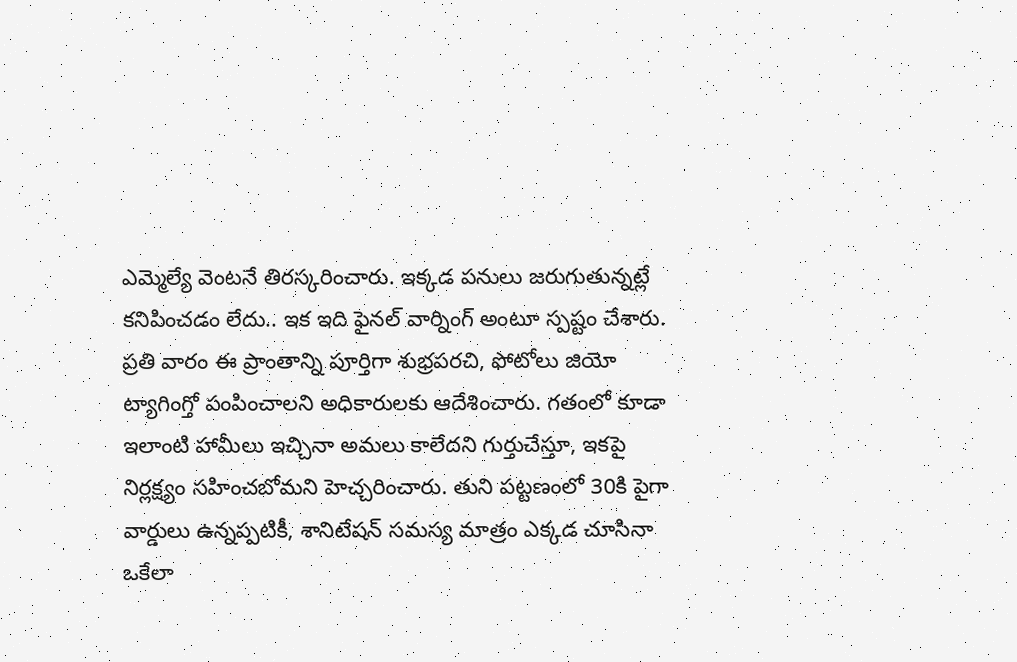ఎమ్మెల్యే వెంటనే తిరస్కరించారు. ఇక్కడ పనులు జరుగుతున్నట్లే కనిపించడం లేదు.. ఇక ఇది ఫైనల్ వార్నింగ్ అంటూ స్పష్టం చేశారు.
ప్రతి వారం ఈ ప్రాంతాన్ని పూర్తిగా శుభ్రపరచి, ఫోటోలు జియో ట్యాగింగ్తో పంపించాలని అధికారులకు ఆదేశించారు. గతంలో కూడా ఇలాంటి హామీలు ఇచ్చినా అమలు కాలేదని గుర్తుచేస్తూ, ఇకపై నిర్లక్ష్యం సహించబోమని హెచ్చరించారు. తుని పట్టణంలో 30కి పైగా వార్డులు ఉన్నప్పటికీ, శానిటేషన్ సమస్య మాత్రం ఎక్కడ చూసినా ఒకేలా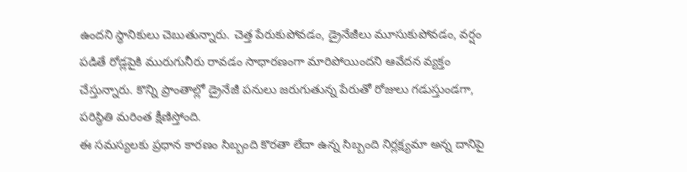ఉందని స్థానికులు చెబుతున్నారు. చెత్త పేరుకుపోవడం, డ్రైనేజీలు మూసుకుపోవడం, వర్షం పడితే రోడ్లపైకి మురుగునీరు రావడం సాధారణంగా మారిపోయిందని ఆవేదన వ్యక్తం చేస్తున్నారు. కొన్ని ప్రాంతాల్లో డ్రైనేజీ పనులు జరుగుతున్న పేరుతో రోజులు గడుస్తుండగా, పరిస్థితి మరింత క్షీణిస్తోంది.
ఈ సమస్యలకు ప్రధాన కారణం సిబ్బంది కొరతా లేదా ఉన్న సిబ్బంది నిర్లక్ష్యమా అన్న దానిపై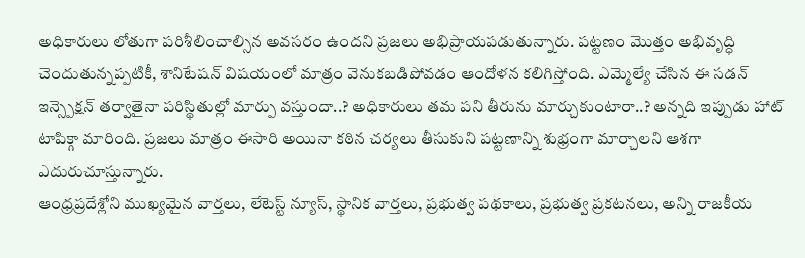అధికారులు లోతుగా పరిశీలించాల్సిన అవసరం ఉందని ప్రజలు అభిప్రాయపడుతున్నారు. పట్టణం మొత్తం అభివృద్ధి చెందుతున్నప్పటికీ, శానిటేషన్ విషయంలో మాత్రం వెనుకబడిపోవడం ఆందోళన కలిగిస్తోంది. ఎమ్మెల్యే చేసిన ఈ సడన్ ఇన్స్పెక్షన్ తర్వాతైనా పరిస్థితుల్లో మార్పు వస్తుందా..? అధికారులు తమ పని తీరును మార్చుకుంటారా..? అన్నది ఇప్పుడు హాట్ టాపిక్గా మారింది. ప్రజలు మాత్రం ఈసారి అయినా కఠిన చర్యలు తీసుకుని పట్టణాన్ని శుభ్రంగా మార్చాలని ఆశగా ఎదురుచూస్తున్నారు.
ఆంధ్రప్రదేశ్లోని ముఖ్యమైన వార్తలు, లేటెస్ట్ న్యూస్, స్థానిక వార్తలు, ప్రభుత్వ పథకాలు, ప్రభుత్వ ప్రకటనలు, అన్ని రాజకీయ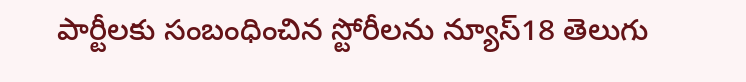పార్టీలకు సంబంధించిన స్టోరీలను న్యూస్18 తెలుగు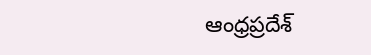ఆంధ్రప్రదేశ్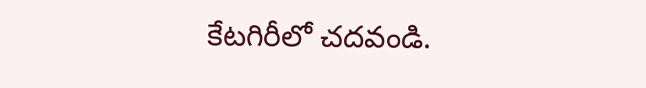కేటగిరీలో చదవండి.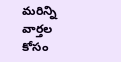మరిన్ని వార్తల కోసం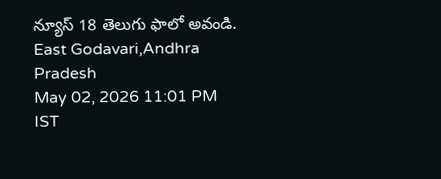న్యూస్ 18 తెలుగు ఫాలో అవండి.
East Godavari,Andhra Pradesh
May 02, 2026 11:01 PM IST